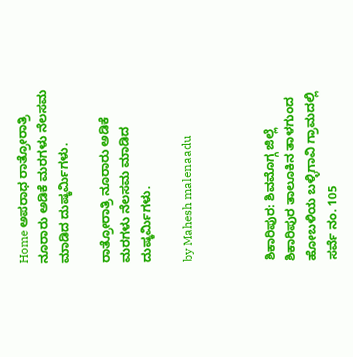Home ಅಪರಾಧ ರಾತ್ರೋರಾತ್ರಿ ನೂರಾರು ಅಡಿಕೆ ಮರಗಳು ನೆಲಸಮ ಮಾಡಿದ ದುಷ್ಕರ್ಮಿಗಳು.

ರಾತ್ರೋರಾತ್ರಿ ನೂರಾರು ಅಡಿಕೆ ಮರಗಳು ನೆಲಸಮ ಮಾಡಿದ ದುಷ್ಕರ್ಮಿಗಳು.

by Mahesh malenaadu



ಶಿಕಾರಿಪುರ: ಶಿವಮೊಗ್ಗ ಜಿಲ್ಲೆ ಶಿಕಾರಿಪುರ ತಾಲೂಕಿನ ತಾಳಗುಂದ ಹೋಬಳಿಯ ಬಳ್ಳಿಗಾವಿ ಗ್ರಾಮದಲ್ಲಿ ಸರ್ವೆ ನಂ. 105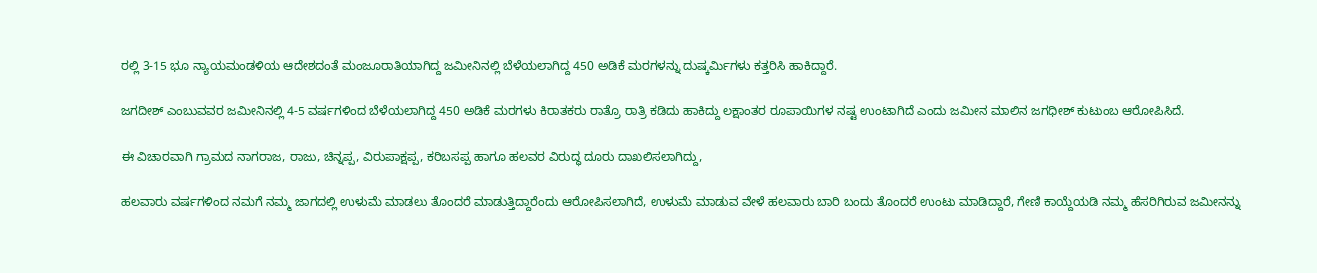ರಲ್ಲಿ 3-15 ಭೂ ನ್ಯಾಯಮಂಡಳಿಯ ಆದೇಶದಂತೆ ಮಂಜೂರಾತಿಯಾಗಿದ್ದ ಜಮೀನಿನಲ್ಲಿ ಬೆಳೆಯಲಾಗಿದ್ದ 450 ಅಡಿಕೆ ಮರಗಳನ್ನು ದುಷ್ಕರ್ಮಿಗಳು ಕತ್ತರಿಸಿ ಹಾಕಿದ್ದಾರೆ.

ಜಗದೀಶ್ ಎಂಬುವವರ ಜಮೀನಿನಲ್ಲಿ 4-5 ವರ್ಷಗಳಿಂದ ಬೆಳೆಯಲಾಗಿದ್ದ 450 ಅಡಿಕೆ ಮರಗಳು ಕಿರಾತಕರು ರಾತ್ರೊ ರಾತ್ರಿ ಕಡಿದು ಹಾಕಿದ್ದು ಲಕ್ಷಾಂತರ ರೂಪಾಯಿಗಳ ನಷ್ಟ ಉಂಟಾಗಿದೆ ಎಂದು ಜಮೀನ ಮಾಲಿನ ಜಗಧೀಶ್ ಕುಟುಂಬ ಆರೋಪಿಸಿದೆ.

ಈ ವಿಚಾರವಾಗಿ ಗ್ರಾಮದ ನಾಗರಾಜ, ರಾಜು, ಚಿನ್ನಪ್ಪ, ವಿರುಪಾಕ್ಷಪ್ಪ, ಕರಿಬಸಪ್ಪ ಹಾಗೂ ಹಲವರ ವಿರುದ್ಧ ದೂರು ದಾಖಲಿಸಲಾಗಿದ್ದು,

ಹಲವಾರು ವರ್ಷಗಳಿಂದ ನಮಗೆ ನಮ್ಮ ಜಾಗದಲ್ಲಿ ಉಳುಮೆ ಮಾಡಲು ತೊಂದರೆ ಮಾಡುತ್ತಿದ್ದಾರೆಂದು ಆರೋಪಿಸಲಾಗಿದೆ, ಉಳುಮೆ ಮಾಡುವ ವೇಳೆ ಹಲವಾರು ಬಾರಿ ಬಂದು ತೊಂದರೆ ಉಂಟು ಮಾಡಿದ್ದಾರೆ, ಗೇಣಿ ಕಾಯ್ದೆಯಡಿ ನಮ್ಮ ಹೆಸರಿಗಿರುವ ಜಮೀನನ್ನು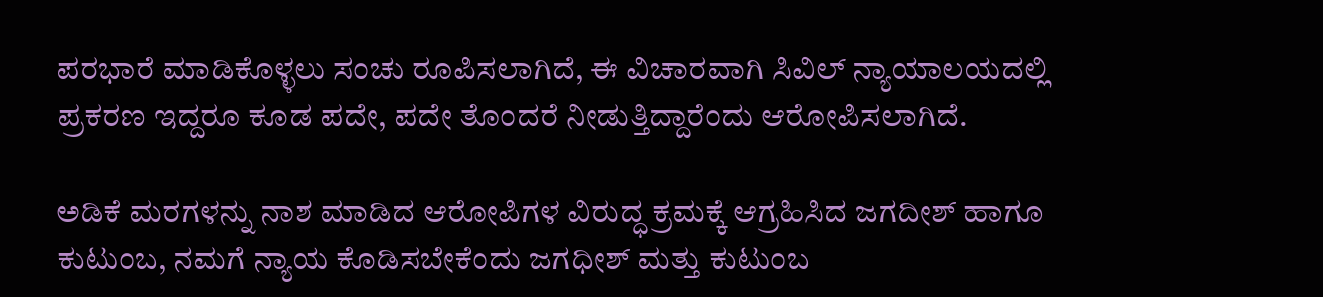ಪರಭಾರೆ ಮಾಡಿಕೊಳ್ಳಲು ಸಂಚು ರೂಪಿಸಲಾಗಿದೆ, ಈ ವಿಚಾರವಾಗಿ ಸಿವಿಲ್ ನ್ಯಾಯಾಲಯದಲ್ಲಿ ಪ್ರಕರಣ ಇದ್ದರೂ ಕೂಡ ಪದೇ, ಪದೇ ತೊಂದರೆ ನೀಡುತ್ತಿದ್ದಾರೆಂದು ಆರೋಪಿಸಲಾಗಿದೆ.

ಅಡಿಕೆ ಮರಗಳನ್ನು ನಾಶ ಮಾಡಿದ ಆರೋಪಿಗಳ ವಿರುದ್ಧ ಕ್ರಮಕ್ಕೆ ಆಗ್ರಹಿಸಿದ ಜಗದೀಶ್ ಹಾಗೂ ಕುಟುಂಬ, ನಮಗೆ ನ್ಯಾಯ ಕೊಡಿಸಬೇಕೆಂದು ಜಗಧೀಶ್ ಮತ್ತು ಕುಟುಂಬ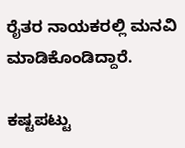ರೈತರ ನಾಯಕರಲ್ಲಿ ಮನವಿ ಮಾಡಿಕೊಂಡಿದ್ದಾರೆ.

ಕಷ್ಟಪಟ್ಟು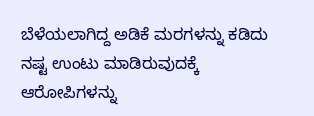ಬೆಳೆಯಲಾಗಿದ್ದ ಅಡಿಕೆ ಮರಗಳನ್ನು ಕಡಿದು ನಷ್ಟ ಉಂಟು ಮಾಡಿರುವುದಕ್ಕೆ ಆರೋಪಿಗಳನ್ನು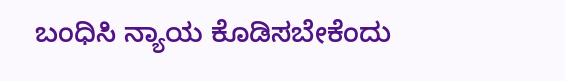ಬಂಧಿಸಿ ನ್ಯಾಯ ಕೊಡಿಸಬೇಕೆಂದು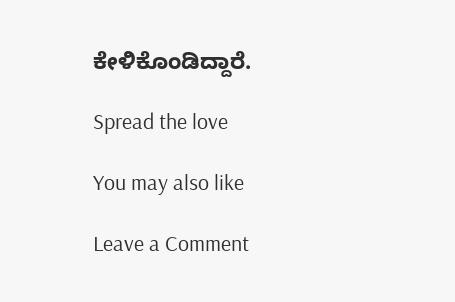ಕೇಳಿಕೊಂಡಿದ್ದಾರೆ.

Spread the love

You may also like

Leave a Comment